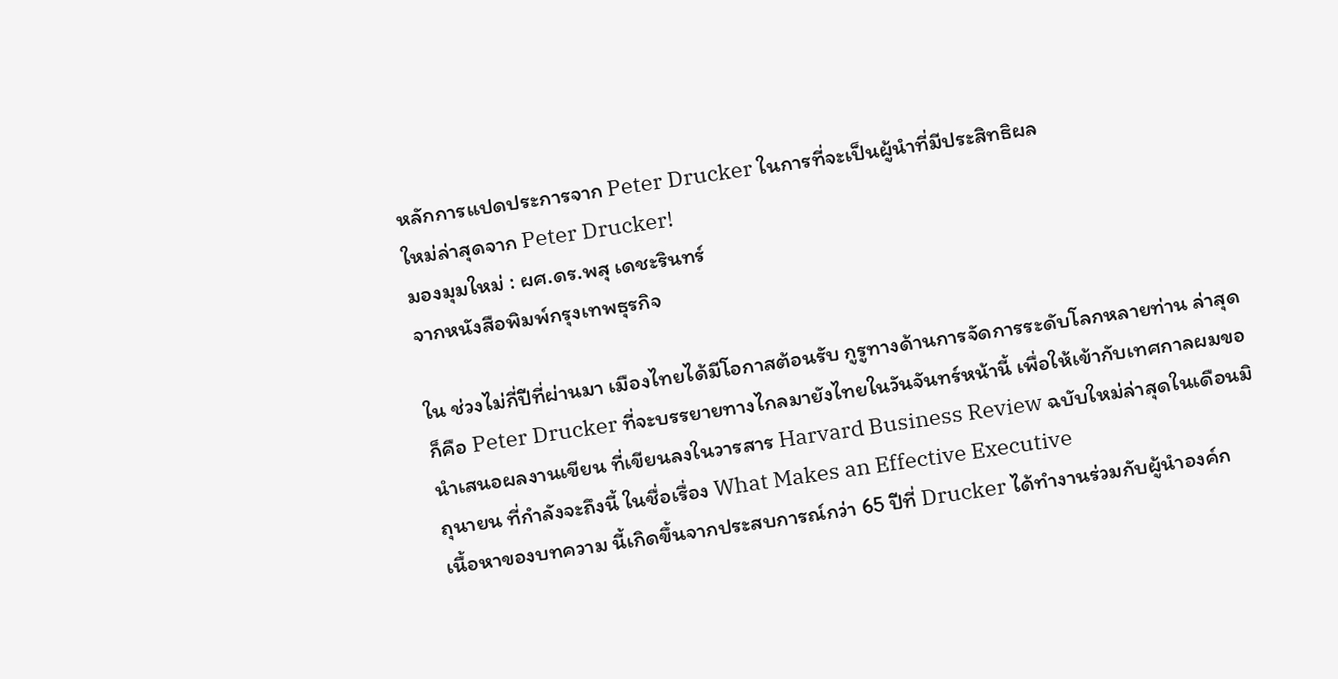หลักการแปดประการจาก Peter Drucker ในการที่จะเป็นผู้นำที่มีประสิทธิผล
ใหม่ล่าสุดจาก Peter Drucker!
มองมุมใหม่ : ผศ.ดร.พสุ เดชะรินทร์
จากหนังสือพิมพ์กรุงเทพธุรกิจ

ใน ช่วงไม่กี่ปีที่ผ่านมา เมืองไทยได้มีโอกาสต้อนรับ กูรูทางด้านการจัดการระดับโลกหลายท่าน ล่าสุดก็คือ Peter Drucker ที่จะบรรยายทางไกลมายังไทยในวันจันทร์หน้านี้ เพื่อให้เข้ากับเทศกาลผมขอนำเสนอผลงานเขียน ที่เขียนลงในวารสาร Harvard Business Review ฉบับใหม่ล่าสุดในเดือนมิถุนายน ที่กำลังจะถึงนี้ ในชื่อเรื่อง What Makes an Effective Executive
เนื้อหาของบทความ นี้เกิดขึ้นจากประสบการณ์กว่า 65 ปีที่ Drucker ได้ทำงานร่วมกับผู้นำองค์ก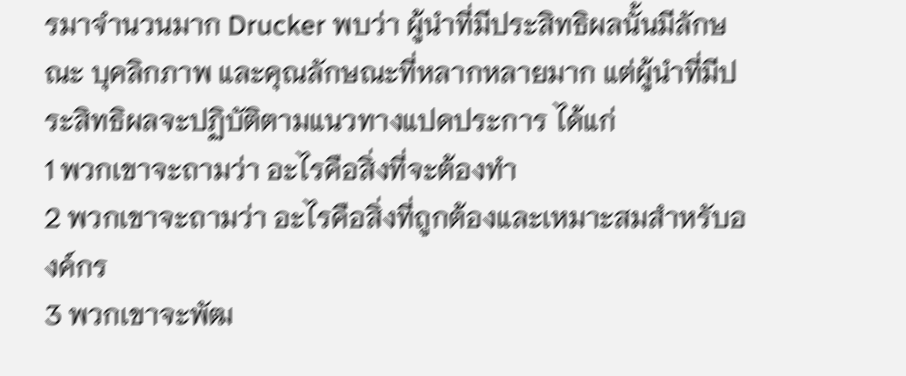รมาจำนวนมาก Drucker พบว่า ผู้นำที่มีประสิทธิผลนั้นมีลักษณะ บุคลิกภาพ และคุณลักษณะที่หลากหลายมาก แต่ผู้นำที่มีประสิทธิผลจะปฏิบัติตามแนวทางแปดประการ ได้แก่
1 พวกเขาจะถามว่า อะไรคือสิ่งที่จะต้องทำ
2 พวกเขาจะถามว่า อะไรคือสิ่งที่ถูกต้องและเหมาะสมสำหรับองค์กร
3 พวกเขาจะพัฒ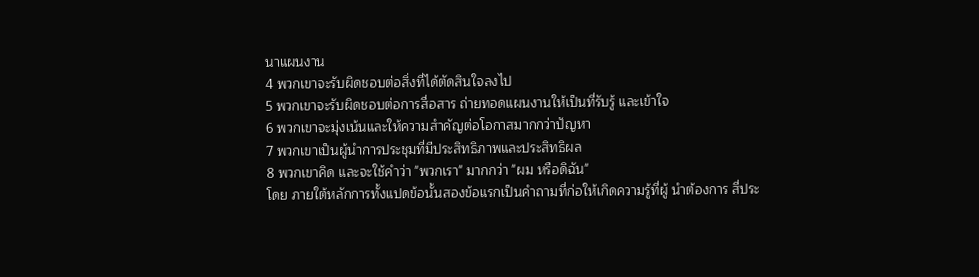นาแผนงาน
4 พวกเขาจะรับผิดชอบต่อสิ่งที่ได้ตัดสินใจลงไป
5 พวกเขาจะรับผิดชอบต่อการสื่อสาร ถ่ายทอดแผนงานให้เป็นที่รับรู้ และเข้าใจ
6 พวกเขาจะมุ่งเน้นและให้ความสำคัญต่อโอกาสมากกว่าปัญหา
7 พวกเขาเป็นผู้นำการประชุมที่มีประสิทธิภาพและประสิทธิผล
8 พวกเขาคิด และจะใช้คำว่า "พวกเรา" มากกว่า "ผม หรือดิฉัน"
โดย ภายใต้หลักการทั้งแปดข้อนั้นสองข้อแรกเป็นคำถามที่ก่อให้เกิดความรู้ที่ผู้ นำต้องการ สี่ประ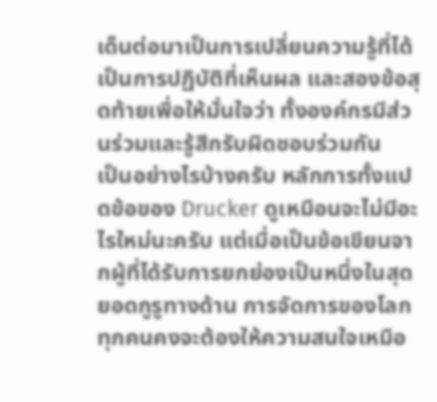เด็นต่อมาเป็นการเปลี่ยนความรู้ที่ได้เป็นการปฏิบัติที่เห็นผล และสองข้อสุดท้ายเพื่อให้มั่นใจว่า ทั้งองค์กรมีส่วนร่วมและรู้สึกรับผิดชอบร่วมกัน
เป็นอย่างไรบ้างครับ หลักการทั้งแปดข้อของ Drucker ดูเหมือนจะไม่มีอะไรใหม่นะครับ แต่เมื่อเป็นข้อเขียนจากผู้ที่ได้รับการยกย่องเป็นหนึ่งในสุดยอดกูรูทางด้าน การจัดการของโลก ทุกคนคงจะต้องให้ความสนใจเหมือ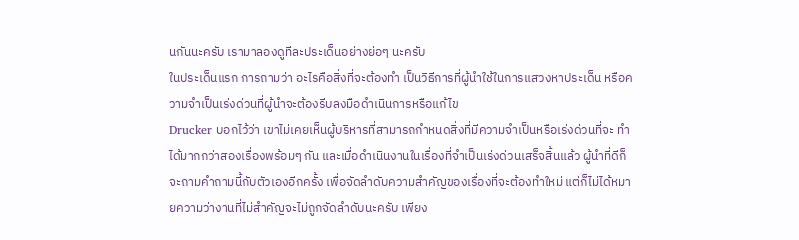นกันนะครับ เรามาลองดูทีละประเด็นอย่างย่อๆ นะครับ
ในประเด็นแรก การถามว่า อะไรคือสิ่งที่จะต้องทำ เป็นวิธีการที่ผู้นำใช้ในการแสวงหาประเด็น หรือความจำเป็นเร่งด่วนที่ผู้นำจะต้องรีบลงมือดำเนินการหรือแก้ไข
Drucker บอกไว้ว่า เขาไม่เคยเห็นผู้บริหารที่สามารถกำหนดสิ่งที่มีความจำเป็นหรือเร่งด่วนที่จะ ทำได้มากกว่าสองเรื่องพร้อมๆ กัน และเมื่อดำเนินงานในเรื่องที่จำเป็นเร่งด่วนเสร็จสิ้นแล้ว ผู้นำที่ดีก็จะถามคำถามนี้กับตัวเองอีกครั้ง เพื่อจัดลำดับความสำคัญของเรื่องที่จะต้องทำใหม่ แต่ก็ไม่ได้หมายความว่างานที่ไม่สำคัญจะไม่ถูกจัดลำดับนะครับ เพียง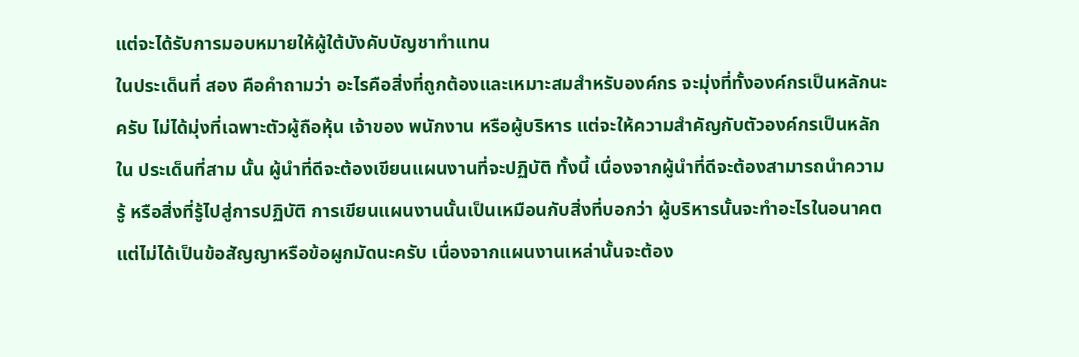แต่จะได้รับการมอบหมายให้ผู้ใต้บังคับบัญชาทำแทน
ในประเด็นที่ สอง คือคำถามว่า อะไรคือสิ่งที่ถูกต้องและเหมาะสมสำหรับองค์กร จะมุ่งที่ทั้งองค์กรเป็นหลักนะครับ ไม่ได้มุ่งที่เฉพาะตัวผู้ถือหุ้น เจ้าของ พนักงาน หรือผู้บริหาร แต่จะให้ความสำคัญกับตัวองค์กรเป็นหลัก
ใน ประเด็นที่สาม นั้น ผู้นำที่ดีจะต้องเขียนแผนงานที่จะปฏิบัติ ทั้งนี้ เนื่องจากผู้นำที่ดีจะต้องสามารถนำความรู้ หรือสิ่งที่รู้ไปสู่การปฏิบัติ การเขียนแผนงานนั้นเป็นเหมือนกับสิ่งที่บอกว่า ผู้บริหารนั้นจะทำอะไรในอนาคต แต่ไม่ได้เป็นข้อสัญญาหรือข้อผูกมัดนะครับ เนื่องจากแผนงานเหล่านั้นจะต้อง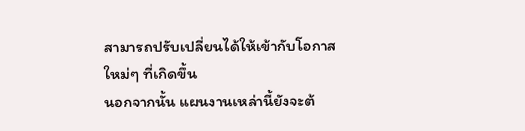สามารถปรับเปลี่ยนได้ให้เข้ากับโอกาสใหม่ๆ ที่เกิดขึ้น
นอกจากนั้น แผนงานเหล่านี้ยังจะต้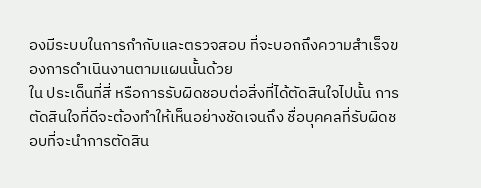องมีระบบในการกำกับและตรวจสอบ ที่จะบอกถึงความสำเร็จของการดำเนินงานตามแผนนั้นด้วย
ใน ประเด็นที่สี่ หรือการรับผิดชอบต่อสิ่งที่ได้ตัดสินใจไปนั้น การตัดสินใจที่ดีจะต้องทำให้เห็นอย่างชัดเจนถึง ชื่อบุคคลที่รับผิดชอบที่จะนำการตัดสิน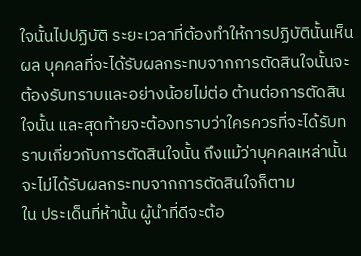ใจนั้นไปปฏิบัติ ระยะเวลาที่ต้องทำให้การปฏิบัตินั้นเห็นผล บุคคลที่จะได้รับผลกระทบจากการตัดสินใจนั้นจะต้องรับทราบและอย่างน้อยไม่ต่อ ต้านต่อการตัดสินใจนั้น และสุดท้ายจะต้องทราบว่าใครควรที่จะได้รับทราบเกี่ยวกับการตัดสินใจนั้น ถึงแม้ว่าบุคคลเหล่านั้นจะไม่ได้รับผลกระทบจากการตัดสินใจก็ตาม
ใน ประเด็นที่ห้านั้น ผู้นำที่ดีจะต้อ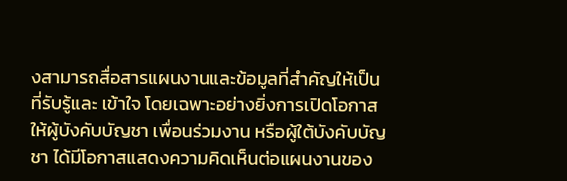งสามารถสื่อสารแผนงานและข้อมูลที่สำคัญให้เป็นที่รับรู้และ เข้าใจ โดยเฉพาะอย่างยิ่งการเปิดโอกาสให้ผู้บังคับบัญชา เพื่อนร่วมงาน หรือผู้ใต้บังคับบัญชา ได้มีโอกาสแสดงความคิดเห็นต่อแผนงานของ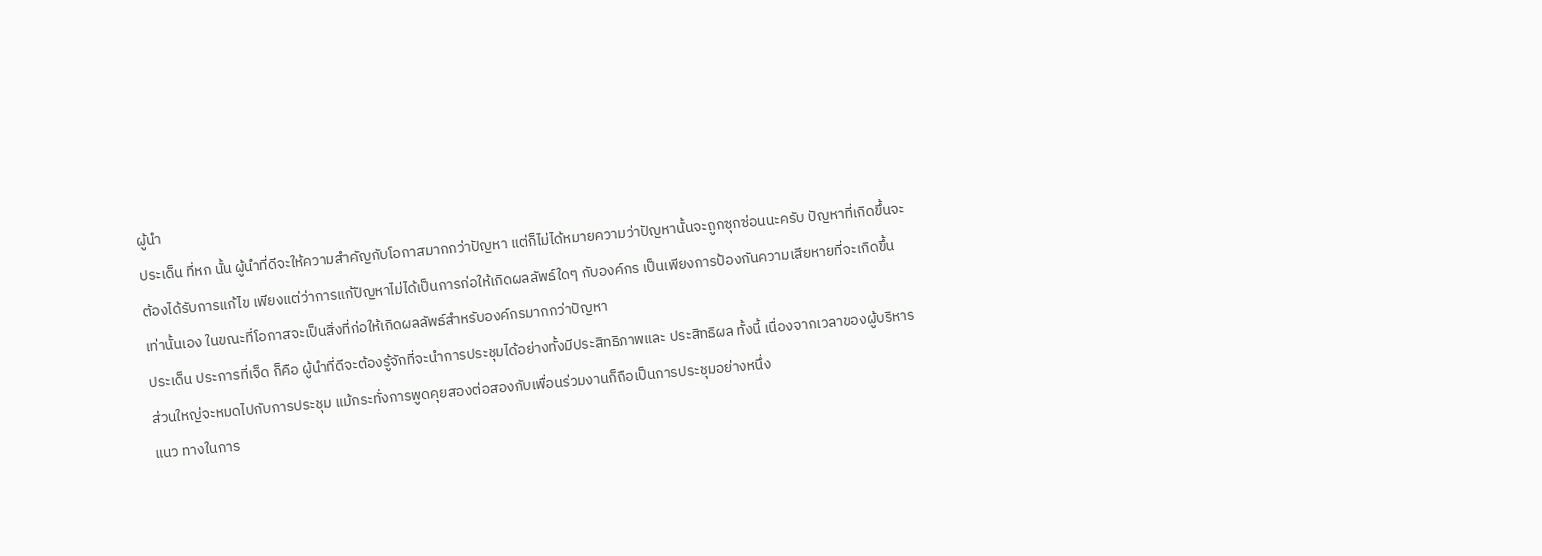ผู้นำ
ประเด็น ที่หก นั้น ผู้นำที่ดีจะให้ความสำคัญกับโอกาสมากกว่าปัญหา แต่ก็ไม่ได้หมายความว่าปัญหานั้นจะถูกซุกซ่อนนะครับ ปัญหาที่เกิดขึ้นจะต้องได้รับการแก้ไข เพียงแต่ว่าการแก้ปัญหาไม่ได้เป็นการก่อให้เกิดผลลัพธ์ใดๆ กับองค์กร เป็นเพียงการป้องกันความเสียหายที่จะเกิดขึ้นเท่านั้นเอง ในขณะที่โอกาสจะเป็นสิ่งที่ก่อให้เกิดผลลัพธ์สำหรับองค์กรมากกว่าปัญหา
ประเด็น ประการที่เจ็ด ก็คือ ผู้นำที่ดีจะต้องรู้จักที่จะนำการประชุมได้อย่างทั้งมีประสิทธิภาพและ ประสิทธิผล ทั้งนี้ เนื่องจากเวลาของผู้บริหารส่วนใหญ่จะหมดไปกับการประชุม แม้กระทั่งการพูดคุยสองต่อสองกับเพื่อนร่วมงานก็ถือเป็นการประชุมอย่างหนึ่ง
แนว ทางในการ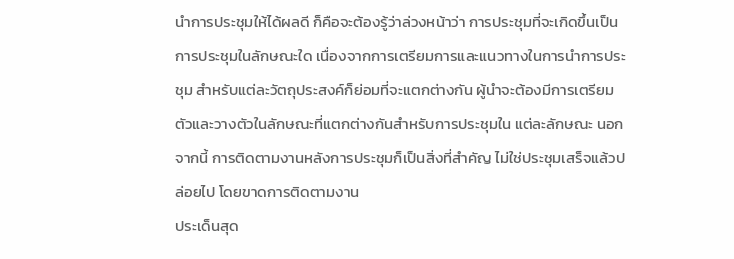นำการประชุมให้ได้ผลดี ก็คือจะต้องรู้ว่าล่วงหน้าว่า การประชุมที่จะเกิดขึ้นเป็นการประชุมในลักษณะใด เนื่องจากการเตรียมการและแนวทางในการนำการประชุม สำหรับแต่ละวัตถุประสงค์ก็ย่อมที่จะแตกต่างกัน ผู้นำจะต้องมีการเตรียมตัวและวางตัวในลักษณะที่แตกต่างกันสำหรับการประชุมใน แต่ละลักษณะ นอกจากนี้ การติดตามงานหลังการประชุมก็เป็นสิ่งที่สำคัญ ไม่ใช่ประชุมเสร็จแล้วปล่อยไป โดยขาดการติดตามงาน
ประเด็นสุด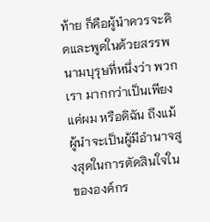ท้าย ก็คือผู้นำควรจะคิดและพูดในด้วยสรรพนามบุรุษที่หนึ่งว่า พวกเรา มากกว่าเป็นเพียงแค่ผม หรือดิฉัน ถึงแม้ผู้นำจะเป็นผู้มีอำนาจสูงสุดในการตัดสินใจในขององค์กร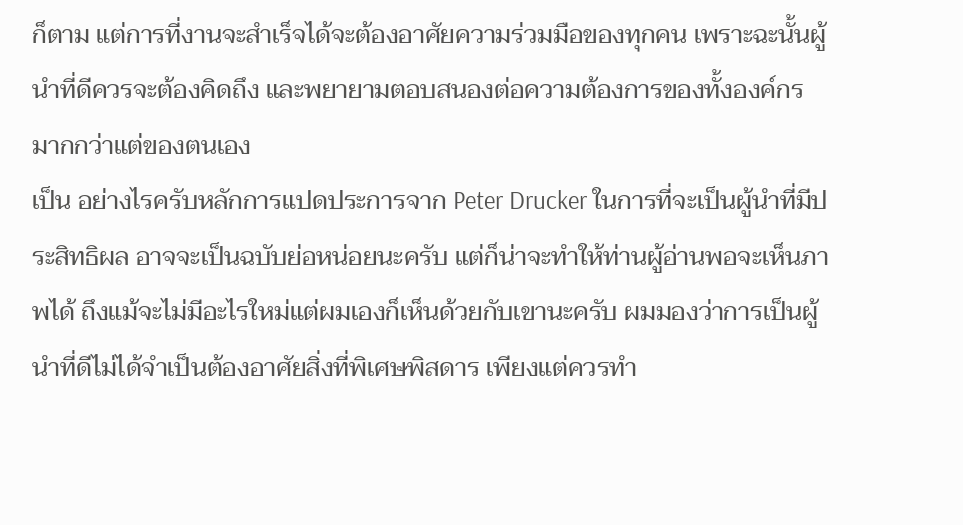ก็ตาม แต่การที่งานจะสำเร็จได้จะต้องอาศัยความร่วมมือของทุกคน เพราะฉะนั้นผู้นำที่ดีควรจะต้องคิดถึง และพยายามตอบสนองต่อความต้องการของทั้งองค์กรมากกว่าแต่ของตนเอง
เป็น อย่างไรครับหลักการแปดประการจาก Peter Drucker ในการที่จะเป็นผู้นำที่มีประสิทธิผล อาจจะเป็นฉบับย่อหน่อยนะครับ แต่ก็น่าจะทำให้ท่านผู้อ่านพอจะเห็นภาพได้ ถึงแม้จะไม่มีอะไรใหม่แต่ผมเองก็เห็นด้วยกับเขานะครับ ผมมองว่าการเป็นผู้นำที่ดีไม่ได้จำเป็นต้องอาศัยสิ่งที่พิเศษพิสดาร เพียงแต่ควรทำ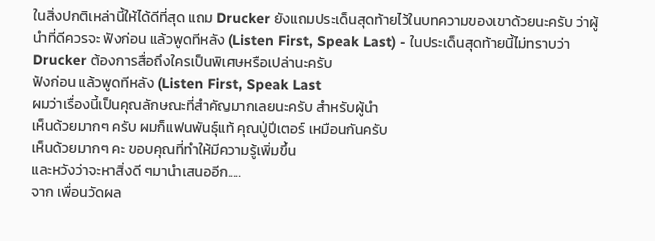ในสิ่งปกติเหล่านี้ให้ได้ดีที่สุด แถม Drucker ยังแถมประเด็นสุดท้ายไว้ในบทความของเขาด้วยนะครับ ว่าผู้นำที่ดีควรจะ ฟังก่อน แล้วพูดทีหลัง (Listen First, Speak Last) - ในประเด็นสุดท้ายนี้ไม่ทราบว่า Drucker ต้องการสื่อถึงใครเป็นพิเศษหรือเปล่านะครับ
ฟังก่อน แล้วพูดทีหลัง (Listen First, Speak Last
ผมว่าเรื่องนี้เป็นคุณลักษณะที่สำคัญมากเลยนะครับ สำหรับผู้นำ
เห็นด้วยมากๆ ครับ ผมก็แฟนพันธุ์แท้ คุณปู่ปีเตอร์ เหมือนกันครับ
เห็นด้วยมากๆ คะ ขอบคุณที่ทำให้มีความรู้เพิ่มขึ้น
และหวังว่าจะหาสิ่งดี ๆมานำเสนออีก.....
จาก เพื่อนวัดผล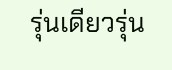รุ่นเดียวรุ่น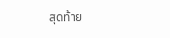สุดท้าย